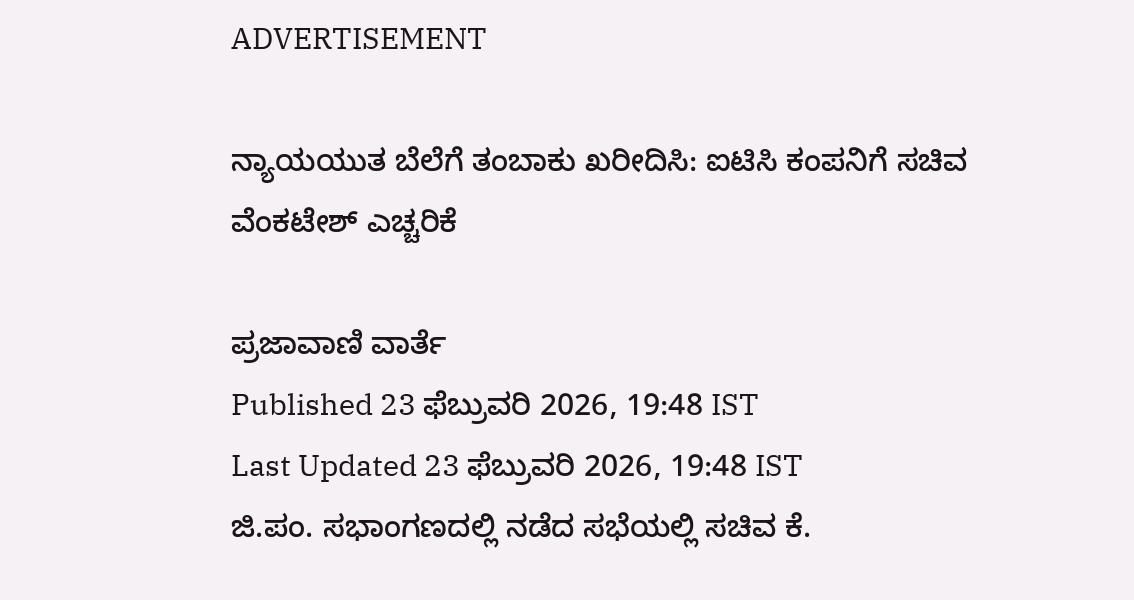ADVERTISEMENT

ನ್ಯಾಯಯುತ ಬೆಲೆಗೆ ತಂಬಾಕು ಖರೀದಿಸಿ: ಐಟಿಸಿ ಕಂಪನಿಗೆ ಸಚಿವ ವೆಂಕಟೇಶ್ ಎಚ್ಚರಿಕೆ

ಪ್ರಜಾವಾಣಿ ವಾರ್ತೆ
Published 23 ಫೆಬ್ರುವರಿ 2026, 19:48 IST
Last Updated 23 ಫೆಬ್ರುವರಿ 2026, 19:48 IST
ಜಿ.ಪಂ. ಸಭಾಂಗಣದಲ್ಲಿ ನಡೆದ ಸಭೆಯಲ್ಲಿ ಸಚಿವ ಕೆ.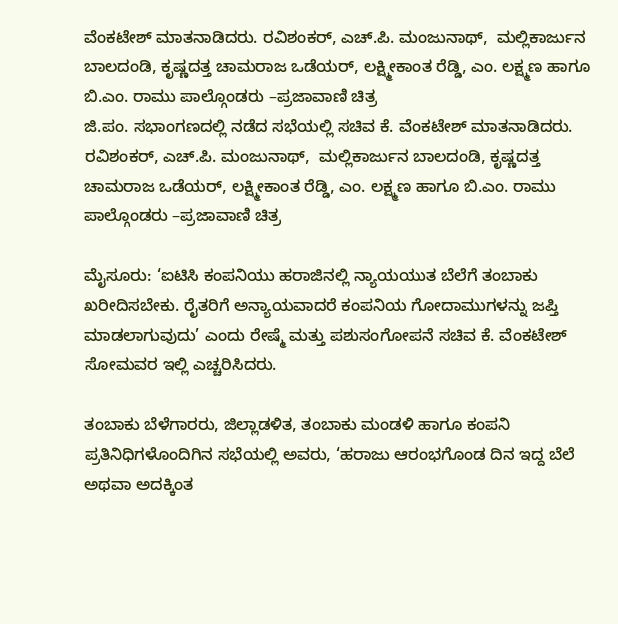ವೆಂಕಟೇಶ್‌ ಮಾತನಾಡಿದರು. ರವಿಶಂಕರ್, ಎಚ್‌.ಪಿ. ಮಂಜುನಾಥ್‌,  ಮಲ್ಲಿಕಾರ್ಜುನ ಬಾಲದಂಡಿ, ಕೃಷ್ಣದತ್ತ ಚಾಮರಾಜ ಒಡೆಯರ್, ಲಕ್ಷ್ಮೀಕಾಂತ ರೆಡ್ಡಿ, ಎಂ. ಲಕ್ಷ್ಮಣ ಹಾಗೂ ಬಿ.ಎಂ. ರಾಮು ಪಾಲ್ಗೊಂಡರು –ಪ್ರಜಾವಾಣಿ ಚಿತ್ರ
ಜಿ.ಪಂ. ಸಭಾಂಗಣದಲ್ಲಿ ನಡೆದ ಸಭೆಯಲ್ಲಿ ಸಚಿವ ಕೆ. ವೆಂಕಟೇಶ್‌ ಮಾತನಾಡಿದರು. ರವಿಶಂಕರ್, ಎಚ್‌.ಪಿ. ಮಂಜುನಾಥ್‌,  ಮಲ್ಲಿಕಾರ್ಜುನ ಬಾಲದಂಡಿ, ಕೃಷ್ಣದತ್ತ ಚಾಮರಾಜ ಒಡೆಯರ್, ಲಕ್ಷ್ಮೀಕಾಂತ ರೆಡ್ಡಿ, ಎಂ. ಲಕ್ಷ್ಮಣ ಹಾಗೂ ಬಿ.ಎಂ. ರಾಮು ಪಾಲ್ಗೊಂಡರು –ಪ್ರಜಾವಾಣಿ ಚಿತ್ರ

ಮೈಸೂರು: ‘ಐಟಿಸಿ ಕಂಪನಿಯು ಹರಾಜಿನಲ್ಲಿ ನ್ಯಾಯಯುತ ಬೆಲೆಗೆ ತಂಬಾಕು ಖರೀದಿಸಬೇಕು. ರೈತರಿಗೆ ಅನ್ಯಾಯವಾದರೆ ಕಂಪನಿಯ ಗೋದಾಮುಗಳನ್ನು ಜಪ್ತಿ ಮಾಡಲಾಗುವುದು’ ಎಂದು ರೇಷ್ಮೆ ಮತ್ತು ಪಶುಸಂಗೋಪನೆ ಸಚಿವ ಕೆ. ವೆಂಕಟೇಶ್ ಸೋಮವರ ಇಲ್ಲಿ ಎಚ್ಚರಿಸಿದರು.

ತಂಬಾಕು ಬೆಳೆಗಾರರು, ಜಿಲ್ಲಾಡಳಿತ, ತಂಬಾಕು ಮಂಡಳಿ ಹಾಗೂ ಕಂಪನಿ ಪ್ರತಿನಿಧಿಗಳೊಂದಿಗಿನ ಸಭೆಯಲ್ಲಿ ಅವರು, ‘ಹರಾಜು ಆರಂಭಗೊಂಡ ದಿನ ಇದ್ದ ಬೆಲೆ ಅಥವಾ ಅದಕ್ಕಿಂತ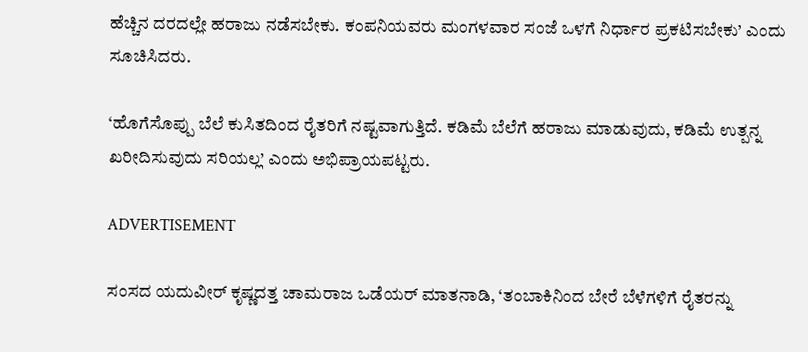ಹೆಚ್ಚಿನ ದರದಲ್ಲೇ ಹರಾಜು ನಡೆಸಬೇಕು. ಕಂಪನಿಯವರು ಮಂಗಳವಾರ ಸಂಜೆ ಒಳಗೆ ನಿರ್ಧಾರ ಪ್ರಕಟಿಸಬೇಕು’ ಎಂದು ಸೂಚಿಸಿದರು.

‘ಹೊಗೆಸೊಪ್ಪು ಬೆಲೆ ಕುಸಿತದಿಂದ ರೈತರಿಗೆ ನಷ್ಟವಾಗುತ್ತಿದೆ. ಕಡಿಮೆ ಬೆಲೆಗೆ ಹರಾಜು ಮಾಡುವುದು, ಕಡಿಮೆ ಉತ್ಪನ್ನ ಖರೀದಿಸುವುದು ಸರಿಯಲ್ಲ’ ಎಂದು ಅಭಿಪ್ರಾಯಪಟ್ಟರು.

ADVERTISEMENT

ಸಂಸದ ಯದುವೀರ್ ಕೃಷ್ಣದತ್ತ ಚಾಮರಾಜ ಒಡೆಯರ್ ಮಾತನಾಡಿ, ‘ತಂಬಾಕಿನಿಂದ ಬೇರೆ ಬೆಳೆಗಳಿಗೆ ರೈತರನ್ನು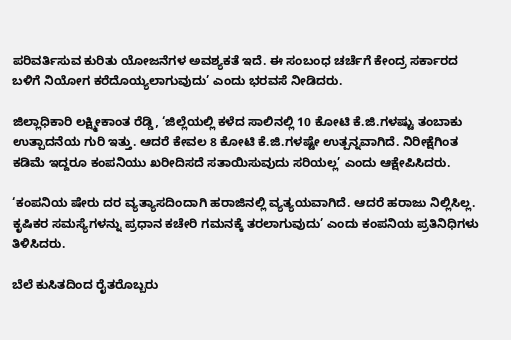ಪರಿವರ್ತಿಸುವ ಕುರಿತು ಯೋಜನೆಗಳ ಅವಶ್ಯಕತೆ ಇದೆ. ಈ ಸಂಬಂಧ ಚರ್ಚೆಗೆ ಕೇಂದ್ರ ಸರ್ಕಾರದ ಬಳಿಗೆ ನಿಯೋಗ ಕರೆದೊಯ್ಯಲಾಗುವುದು’ ಎಂದು ಭರವಸೆ ನೀಡಿದರು.

ಜಿಲ್ಲಾಧಿಕಾರಿ ಲಕ್ಷ್ಮೀಕಾಂತ ರೆಡ್ಡಿ, ‘ಜಿಲ್ಲೆಯಲ್ಲಿ ಕಳೆದ ಸಾಲಿನಲ್ಲಿ 10 ಕೋಟಿ ಕೆ.ಜಿ.ಗಳಷ್ಟು ತಂಬಾಕು ಉತ್ಪಾದನೆಯ ಗುರಿ ಇತ್ತು. ಆದರೆ ಕೇವಲ 8 ಕೋಟಿ ಕೆ.ಜಿ.ಗಳಷ್ಟೇ ಉತ್ಪನ್ನವಾಗಿದೆ. ನಿರೀಕ್ಷೆಗಿಂತ ಕಡಿಮೆ ಇದ್ದರೂ ಕಂಪನಿಯು ಖರೀದಿಸದೆ ಸತಾಯಿಸುವುದು ಸರಿಯಲ್ಲ’ ಎಂದು ಆಕ್ಷೇಪಿಸಿದರು.

‘ಕಂಪನಿಯ ಷೇರು ದರ ವ್ಯತ್ಯಾಸದಿಂದಾಗಿ ಹರಾಜಿನಲ್ಲಿ ವ್ಯತ್ಯಯವಾಗಿದೆ. ಆದರೆ ಹರಾಜು ನಿಲ್ಲಿಸಿಲ್ಲ. ಕೃಷಿಕರ ಸಮಸ್ಯೆಗಳನ್ನು ಪ್ರಧಾನ ಕಚೇರಿ ಗಮನಕ್ಕೆ ತರಲಾಗುವುದು’ ಎಂದು ಕಂಪನಿಯ ಪ್ರತಿನಿಧಿಗಳು ತಿಳಿಸಿದರು.

ಬೆಲೆ ಕುಸಿತದಿಂದ ರೈತರೊಬ್ಬರು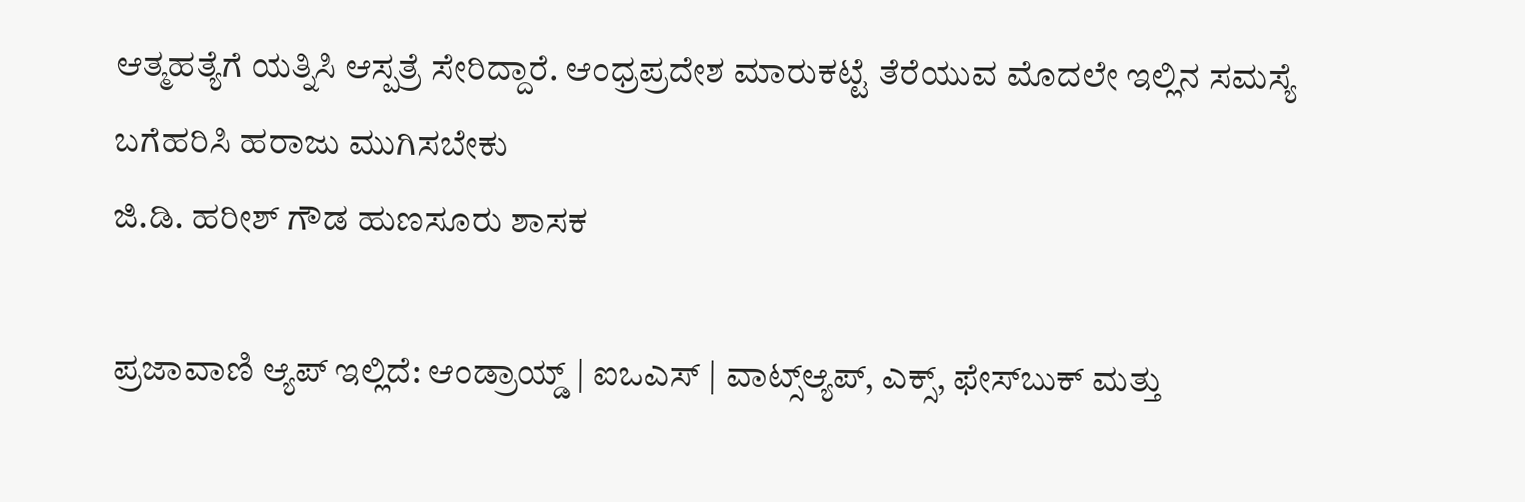ಆತ್ಮಹತ್ಯೆಗೆ ಯತ್ನಿಸಿ ಆಸ್ಪತ್ರೆ ಸೇರಿದ್ದಾರೆ. ಆಂಧ್ರಪ್ರದೇಶ ಮಾರುಕಟ್ಟೆ ತೆರೆಯುವ ಮೊದಲೇ ಇಲ್ಲಿನ ಸಮಸ್ಯೆ ಬಗೆಹರಿಸಿ ಹರಾಜು ಮುಗಿಸಬೇಕು
ಜಿ.ಡಿ. ಹರೀಶ್ ಗೌಡ ಹುಣಸೂರು ಶಾಸಕ

ಪ್ರಜಾವಾಣಿ ಆ್ಯಪ್ ಇಲ್ಲಿದೆ: ಆಂಡ್ರಾಯ್ಡ್ | ಐಒಎಸ್ | ವಾಟ್ಸ್ಆ್ಯಪ್, ಎಕ್ಸ್, ಫೇಸ್‌ಬುಕ್ ಮತ್ತು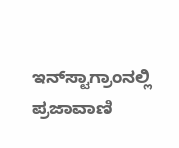ಇನ್‌ಸ್ಟಾಗ್ರಾಂನಲ್ಲಿ ಪ್ರಜಾವಾಣಿ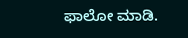ಫಾಲೋ ಮಾಡಿ.